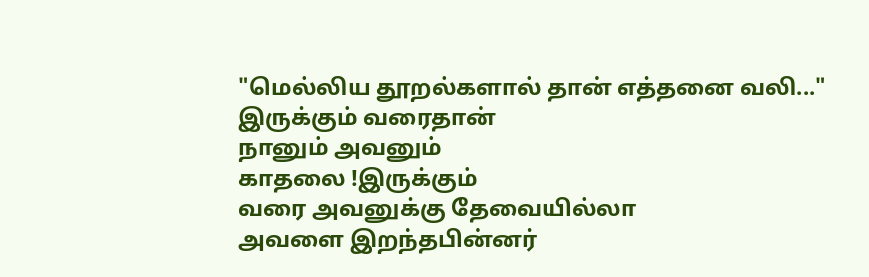"மெல்லிய தூறல்களால் தான் எத்தனை வலி..."
இருக்கும் வரைதான்
நானும் அவனும்
காதலை !இருக்கும்
வரை அவனுக்கு தேவையில்லா
அவளை இறந்தபின்னர்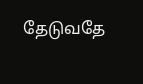தேடுவதே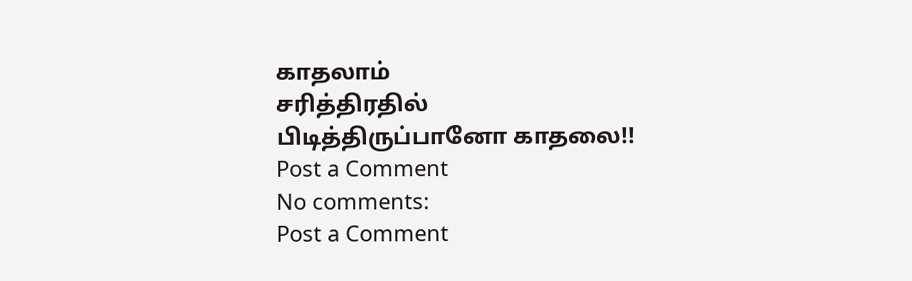காதலாம்
சரித்திரதில்
பிடித்திருப்பானோ காதலை!!
Post a Comment
No comments:
Post a Comment